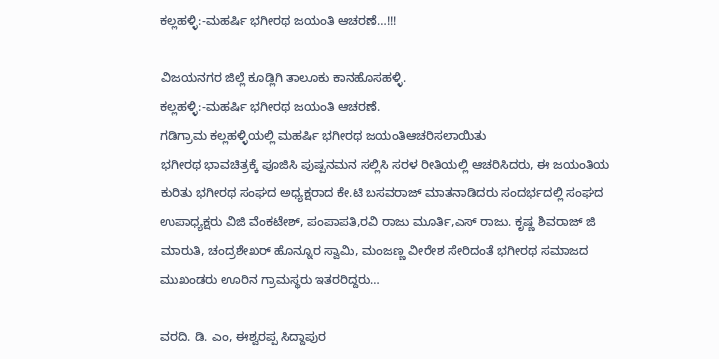ಕಲ್ಲಹಳ್ಳಿ:-ಮಹರ್ಷಿ ಭಗೀರಥ ಜಯಂತಿ ಆಚರಣೆ…!!!

ವಿಜಯನಗರ ಜಿಲ್ಲೆ ಕೂಡ್ಲಿಗಿ ತಾಲೂಕು ಕಾನಹೊಸಹಳ್ಳಿ.
ಕಲ್ಲಹಳ್ಳಿ:-ಮಹರ್ಷಿ ಭಗೀರಥ ಜಯಂತಿ ಆಚರಣೆ.
ಗಡಿಗ್ರಾಮ ಕಲ್ಲಹಳ್ಳಿಯಲ್ಲಿ ಮಹರ್ಷಿ ಭಗೀರಥ ಜಯಂತಿಆಚರಿಸಲಾಯಿತು
ಭಗೀರಥ ಭಾವಚಿತ್ರಕ್ಕೆ ಪೂಜಿಸಿ ಪುಷ್ಪನಮನ ಸಲ್ಲಿಸಿ ಸರಳ ರೀತಿಯಲ್ಲಿ ಆಚರಿಸಿದರು, ಈ ಜಯಂತಿಯ ಕುರಿತು ಭಗೀರಥ ಸಂಘದ ಅಧ್ಯಕ್ಷರಾದ ಕೇ.ಟಿ ಬಸವರಾಜ್ ಮಾತನಾಡಿದರು ಸಂದರ್ಭದಲ್ಲಿ ಸಂಘದ ಉಪಾಧ್ಯಕ್ಷರು ವಿಜಿ ವೆಂಕಟೇಶ್, ಪಂಪಾಪತಿ,ರವಿ ರಾಜು ಮೂರ್ತಿ,ಎಸ್ ರಾಜು. ಕೃಷ್ಣ ಶಿವರಾಜ್ ಜಿ ಮಾರುತಿ, ಚಂದ್ರಶೇಖರ್ ಹೊನ್ನೂರ ಸ್ವಾಮಿ, ಮಂಜಣ್ಣ ವೀರೇಶ ಸೇರಿದಂತೆ ಭಗೀರಥ ಸಮಾಜದ ಮುಖಂಡರು ಊರಿನ ಗ್ರಾಮಸ್ಥರು ಇತರರಿದ್ದರು…

ವರದಿ. ಡಿ. ಎಂ, ಈಶ್ವರಪ್ಪ ಸಿದ್ದಾಪುರ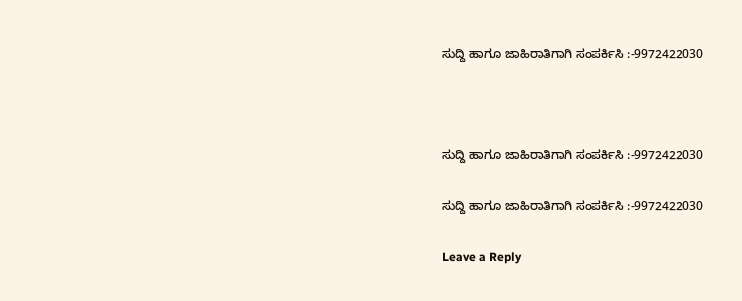ಸುದ್ದಿ ಹಾಗೂ ಜಾಹಿರಾತಿಗಾಗಿ ಸಂಪರ್ಕಿಸಿ :-9972422030



ಸುದ್ದಿ ಹಾಗೂ ಜಾಹಿರಾತಿಗಾಗಿ ಸಂಪರ್ಕಿಸಿ :-9972422030

ಸುದ್ದಿ ಹಾಗೂ ಜಾಹಿರಾತಿಗಾಗಿ ಸಂಪರ್ಕಿಸಿ :-9972422030

Leave a Reply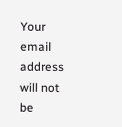Your email address will not be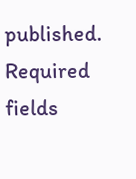published. Required fields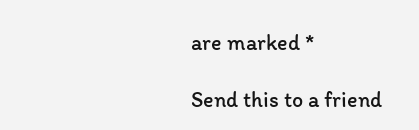are marked *

Send this to a friend